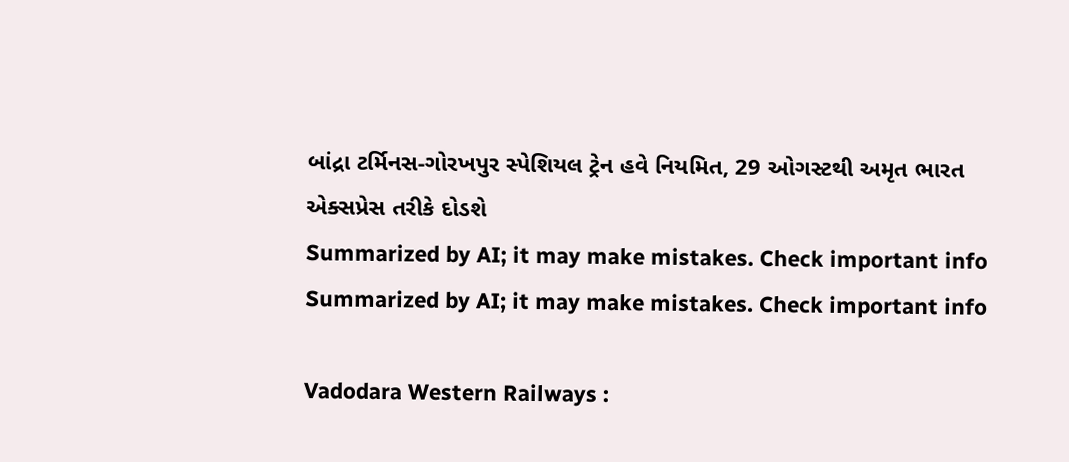બાંદ્રા ટર્મિનસ-ગોરખપુર સ્પેશિયલ ટ્રેન હવે નિયમિત, 29 ઓગસ્ટથી અમૃત ભારત એક્સપ્રેસ તરીકે દોડશે
Summarized by AI; it may make mistakes. Check important info
Summarized by AI; it may make mistakes. Check important info

Vadodara Western Railways :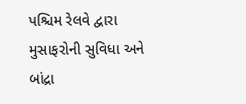પશ્ચિમ રેલવે દ્વારા મુસાફરોની સુવિધા અને બાંદ્રા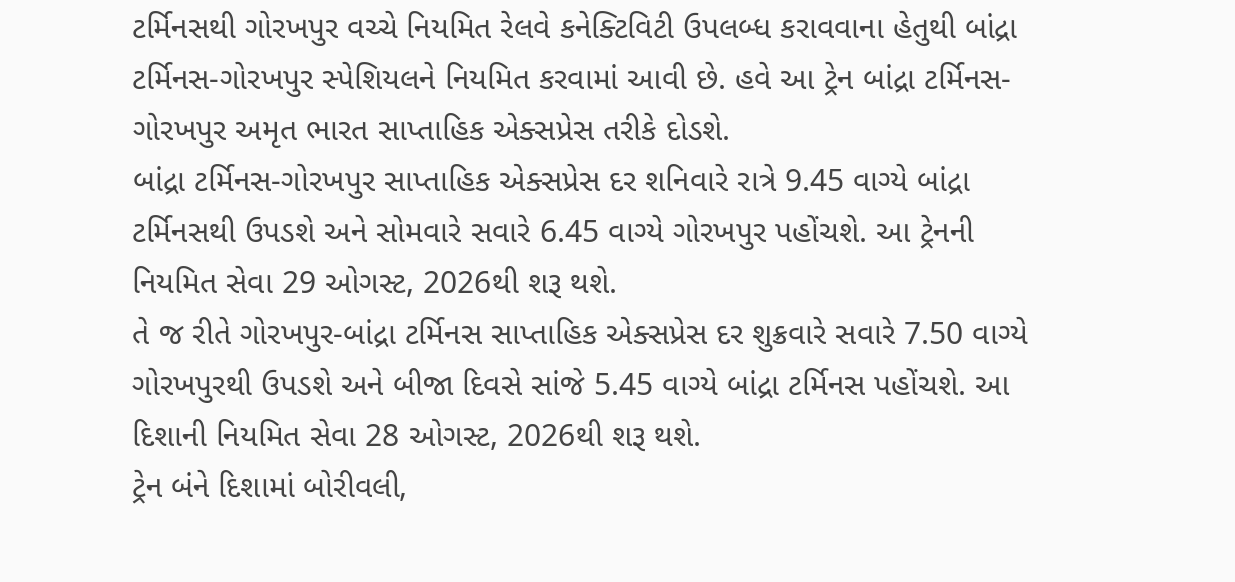ટર્મિનસથી ગોરખપુર વચ્ચે નિયમિત રેલવે કનેક્ટિવિટી ઉપલબ્ધ કરાવવાના હેતુથી બાંદ્રા ટર્મિનસ-ગોરખપુર સ્પેશિયલને નિયમિત કરવામાં આવી છે. હવે આ ટ્રેન બાંદ્રા ટર્મિનસ-ગોરખપુર અમૃત ભારત સાપ્તાહિક એક્સપ્રેસ તરીકે દોડશે.
બાંદ્રા ટર્મિનસ-ગોરખપુર સાપ્તાહિક એક્સપ્રેસ દર શનિવારે રાત્રે 9.45 વાગ્યે બાંદ્રા ટર્મિનસથી ઉપડશે અને સોમવારે સવારે 6.45 વાગ્યે ગોરખપુર પહોંચશે. આ ટ્રેનની નિયમિત સેવા 29 ઓગસ્ટ, 2026થી શરૂ થશે.
તે જ રીતે ગોરખપુર-બાંદ્રા ટર્મિનસ સાપ્તાહિક એક્સપ્રેસ દર શુક્રવારે સવારે 7.50 વાગ્યે ગોરખપુરથી ઉપડશે અને બીજા દિવસે સાંજે 5.45 વાગ્યે બાંદ્રા ટર્મિનસ પહોંચશે. આ દિશાની નિયમિત સેવા 28 ઓગસ્ટ, 2026થી શરૂ થશે.
ટ્રેન બંને દિશામાં બોરીવલી,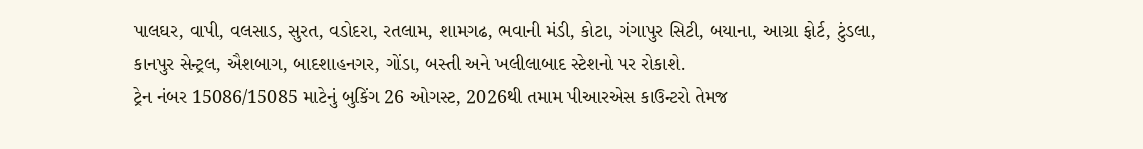પાલઘર, વાપી, વલસાડ, સુરત, વડોદરા, રતલામ, શામગઢ, ભવાની મંડી, કોટા, ગંગાપુર સિટી, બયાના, આગ્રા ફોર્ટ, ટુંડલા, કાનપુર સેન્ટ્રલ, ઐશબાગ, બાદશાહનગર, ગોંડા, બસ્તી અને ખલીલાબાદ સ્ટેશનો પર રોકાશે.
ટ્રેન નંબર 15086/15085 માટેનું બુકિંગ 26 ઓગસ્ટ, 2026થી તમામ પીઆરએસ કાઉન્ટરો તેમજ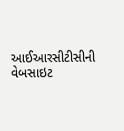આઈઆરસીટીસીની વેબસાઇટ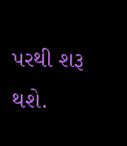પરથી શરૂ થશે.